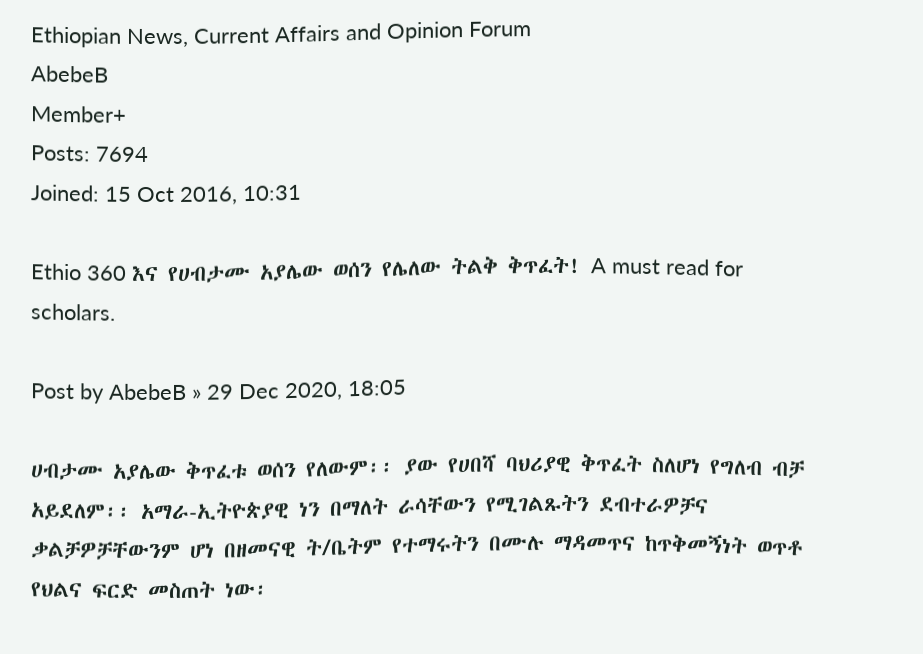Ethiopian News, Current Affairs and Opinion Forum
AbebeB
Member+
Posts: 7694
Joined: 15 Oct 2016, 10:31

Ethio 360 እና የሀብታሙ አያሌው ወሰን የሌለው ትልቅ ቅጥፈት! A must read for scholars.

Post by AbebeB » 29 Dec 2020, 18:05

ሀብታሙ አያሌው ቅጥፈቱ ወሰን የለውም፡፡ ያው የሀበሻ ባህሪያዊ ቅጥፈት ስለሆነ የግለብ ብቻ አይደለም፡፡ አማራ-ኢትዮጵያዊ ነን በማለት ራሳቸውን የሚገልጹትን ደብተራዎቻና ቃልቻዎቻቸውንም ሆነ በዘመናዊ ት/ቤትም የተማሩትን በሙሉ ማዳመጥና ከጥቅመኝነት ወጥቶ የህልና ፍርድ መስጠት ነው፡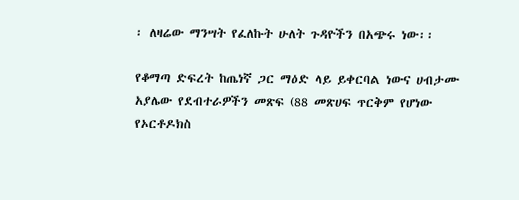፡ ለዛሬው ማንሣት የፈለኩት ሁለት ጉዳዮችን በአጭሩ ነው፡፡

የቆማጣ ድፍረት ከጤነኛ ጋር ማዕድ ላይ ይቀርባል ነውና ሀብታሙ አያሌው የደብተራዎችን መጽፍ (88 መጽሀፍ ጥርቅም የሆነው የኦርቶዶክስ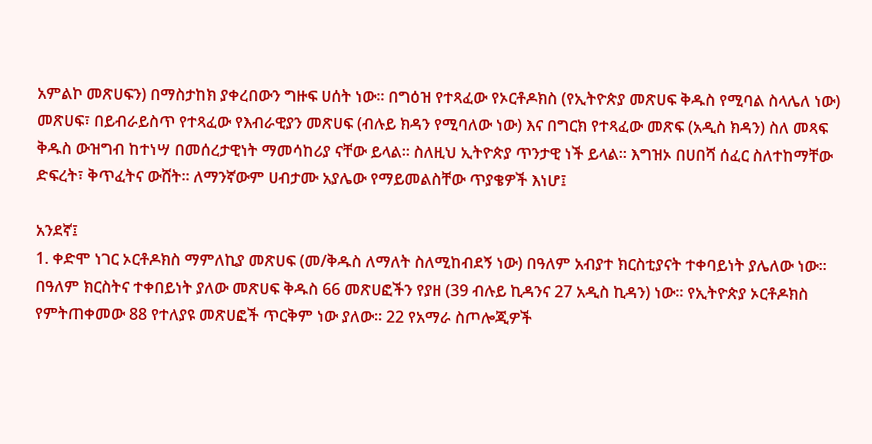አምልኮ መጽሀፍን) በማስታከክ ያቀረበውን ግዙፍ ሀሰት ነው፡፡ በግዕዝ የተጻፈው የኦርቶዶክስ (የኢትዮጵያ መጽሀፍ ቅዱስ የሚባል ስላሌለ ነው) መጽሀፍ፣ በይብራይስጥ የተጻፈው የእብራዊያን መጽሀፍ (ብሉይ ክዳን የሚባለው ነው) እና በግርክ የተጻፈው መጽፍ (አዲስ ክዳን) ስለ መጻፍ ቅዱስ ውዝግብ ከተነሣ በመሰረታዊነት ማመሳከሪያ ናቸው ይላል፡፡ ስለዚህ ኢትዮጵያ ጥንታዊ ነች ይላል፡፡ እግዝኦ በሀበሻ ሰፈር ስለተከማቸው ድፍረት፣ ቅጥፈትና ውሸት፡፡ ለማንኛውም ሀብታሙ አያሌው የማይመልስቸው ጥያቄዎች እነሆ፤

አንደኛ፤
1. ቀድሞ ነገር ኦርቶዶክስ ማምለኪያ መጽሀፍ (መ/ቅዱስ ለማለት ስለሚከብደኝ ነው) በዓለም አብያተ ክርስቲያናት ተቀባይነት ያሌለው ነው፡፡ በዓለም ክርስትና ተቀበይነት ያለው መጽሀፍ ቅዱስ 66 መጽሀፎችን የያዘ (39 ብሉይ ኪዳንና 27 አዲስ ኪዳን) ነው፡፡ የኢትዮጵያ ኦርቶዶክስ የምትጠቀመው 88 የተለያዩ መጽሀፎች ጥርቅም ነው ያለው፡፡ 22 የአማራ ስጦሎጂዎች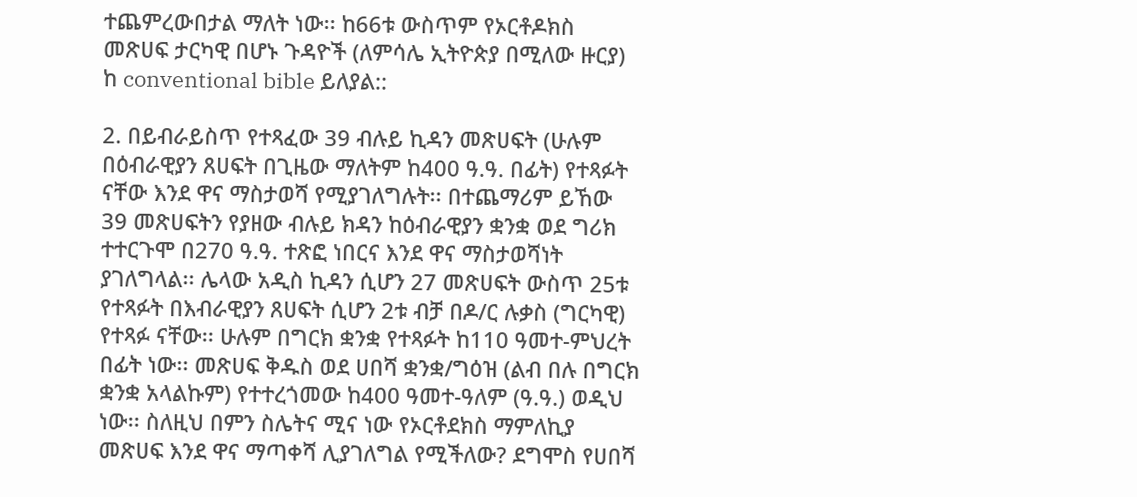ተጨምረውበታል ማለት ነው፡፡ ከ66ቱ ውስጥም የኦርቶዶክስ መጽሀፍ ታርካዊ በሆኑ ጉዳዮች (ለምሳሌ ኢትዮጵያ በሚለው ዙርያ) ከ conventional bible ይለያል::

2. በይብራይስጥ የተጻፈው 39 ብሉይ ኪዳን መጽሀፍት (ሁሉም በዕብራዊያን ጸሀፍት በጊዜው ማለትም ከ400 ዓ.ዓ. በፊት) የተጻፉት ናቸው እንደ ዋና ማስታወሻ የሚያገለግሉት፡፡ በተጨማሪም ይኸው 39 መጽሀፍትን የያዘው ብሉይ ክዳን ከዕብራዊያን ቋንቋ ወደ ግሪክ ተተርጉሞ በ270 ዓ.ዓ. ተጽፎ ነበርና እንደ ዋና ማስታወሻነት ያገለግላል፡፡ ሌላው አዲስ ኪዳን ሲሆን 27 መጽሀፍት ውስጥ 25ቱ የተጻፉት በእብራዊያን ጸሀፍት ሲሆን 2ቱ ብቻ በዶ/ር ሉቃስ (ግርካዊ) የተጻፉ ናቸው፡፡ ሁሉም በግርክ ቋንቋ የተጻፉት ከ110 ዓመተ-ምህረት በፊት ነው፡፡ መጽሀፍ ቅዱስ ወደ ሀበሻ ቋንቋ/ግዕዝ (ልብ በሉ በግርክ ቋንቋ አላልኩም) የተተረጎመው ከ400 ዓመተ-ዓለም (ዓ.ዓ.) ወዲህ ነው፡፡ ስለዚህ በምን ስሌትና ሚና ነው የኦርቶደክስ ማምለኪያ መጽሀፍ እንደ ዋና ማጣቀሻ ሊያገለግል የሚችለው? ደግሞስ የሀበሻ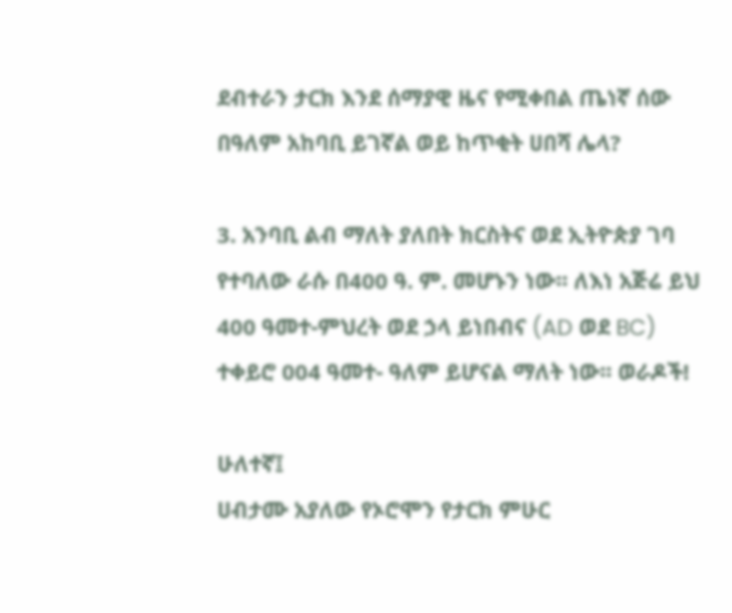ደብተራን ታርክ እንደ ሰማያዊ ዜና የሚቀበል ጤነኛ ሰው በዓለም አከባቢ ይገኛል ወይ ከጥቂት ሀበሻ ሌላ?

3. አንባቢ ልብ ማለት ያለበት ክርስትና ወደ ኢትዮጵያ ገባ የተባለው ራሱ በ400 ዓ. ም. መሆኑን ነው፡፡ ለእነ አጅሬ ይህ 400 ዓመተ-ምህረት ወደ ኃላ ይነበብና (AD ወደ BC) ተቀይሮ 004 ዓመተ- ዓለም ይሆናል ማለት ነው፡፡ ወራዶች!

ሁለተኛ፤
ሀብታሙ አያለው የኦሮሞን የታርክ ምሁር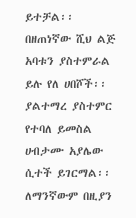ይተቻል፡፡ በዘጠነኛው ሺህ ልጅ አባቱን ያስተምራል ይሉ የለ ሀበሾች፡፡ ያልተማረ ያስተምር የተባለ ይመስል ሀብታሙ አያሌው ሲተች ይገርማል፡፡ ለማንኛውም በዚያን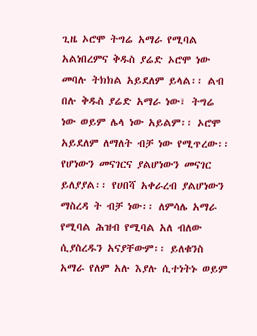ጊዜ ኦሮሞ ትግሬ አማራ የሚባል አልነበረምና ቅዱስ ያሬድ ኦሮሞ ነው መባሉ ትክክል አይደለም ይላል፡፡ ልብ በሉ ቅዱስ ያሬድ አማራ ነው፣ ትግሬ ነው ወይም ሌላ ነው አይልም፡፡ ኦሮሞ አይደለም ለማለት ብቻ ነው የሚጥረው፡፡ የሆነውን መናገርና ያልሆነውን መናገር ይለያያል፡፡ የሀበሻ አቀራረብ ያልሆነውን ማስረዳ ት ብቻ ነው፡፡ ለምሳሌ አማራ የሚባል ሕዝብ የሚባል አለ ብለው ሲያስረዱን አናያቸውም፡፡ ይለቁንስ አማራ የለም አሉ እያሉ ሲተነትኑ ወይም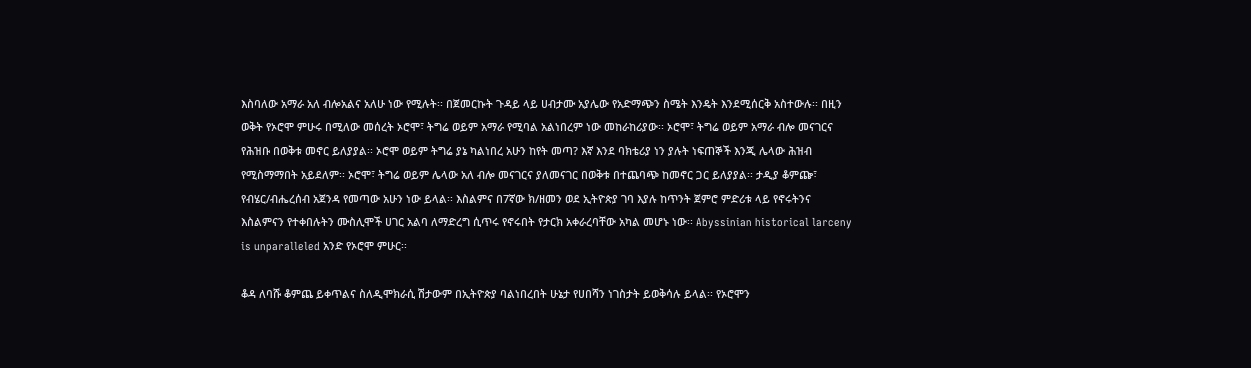እስባለው አማራ አለ ብሎአልና አለሁ ነው የሚሉት፡፡ በጀመርኩት ጉዳይ ላይ ሀብታሙ አያሌው የአድማጭን ስሜት እንዴት እንደሚሰርቅ አስተውሉ፡፡ በዚን ወቅት የኦሮሞ ምሁሩ በሚለው መሰረት ኦሮሞ፣ ትግሬ ወይም አማራ የሚባል አልነበረም ነው መከራከሪያው፡፡ ኦሮሞ፣ ትግሬ ወይም አማራ ብሎ መናገርና የሕዝቡ በወቅቱ መኖር ይለያያል፡፡ ኦሮሞ ወይም ትግሬ ያኔ ካልነበረ አሁን ከየት መጣ? እኛ እንደ ባክቴሪያ ነን ያሉት ነፍጠኞች እንጂ ሌላው ሕዝብ የሚስማማበት አይደለም፡፡ ኦሮሞ፣ ትግሬ ወይም ሌላው አለ ብሎ መናገርና ያለመናገር በወቅቱ በተጨባጭ ከመኖር ጋር ይለያያል፡፡ ታዲያ ቆምጬ፣ የብሄር/ብሔረሰብ አጀንዳ የመጣው አሁን ነው ይላል፡፡ እስልምና በ7ኛው ክ/ዘመን ወደ ኢትዮጵያ ገባ እያሉ ከጥንት ጀምሮ ምድሪቱ ላይ የኖሩትንና እስልምናን የተቀበሉትን ሙስሊሞች ሀገር አልባ ለማድረግ ሲጥሩ የኖሩበት የታርክ አቀራረባቸው አካል መሆኑ ነው፡፡ Abyssinian historical larceny is unparalleled አንድ የኦሮሞ ምሁር፡፡

ቆዳ ለባሹ ቆምጨ ይቀጥልና ስለዲሞክራሲ ሽታውም በኢትዮጵያ ባልነበረበት ሁኔታ የሀበሻን ነገስታት ይወቅሳሉ ይላል፡፡ የኦሮሞን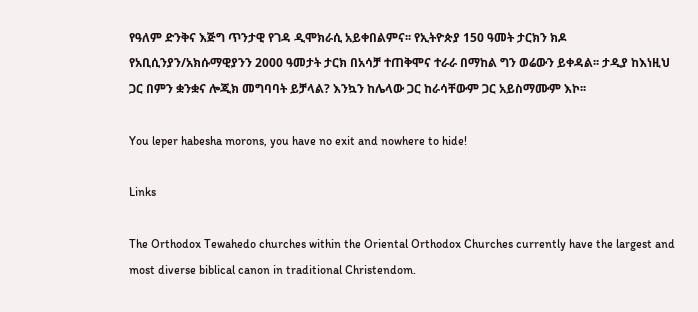የዓለም ድንቅና እጅግ ጥንታዊ የገዳ ዲሞክራሲ አይቀበልምና፡፡ የኢትዮጵያ 150 ዓመት ታርክን ክዶ የአቢሲንያን/አክሱማዊያንን 2000 ዓመታት ታርክ በአሳቻ ተጠቅሞና ተራራ በማከል ግን ወሬውን ይቀዳል፡፡ ታዲያ ከእነዚህ ጋር በምን ቋንቋና ሎጂክ መግባባት ይቻላል? እንኳን ከሌላው ጋር ከራሳቸውም ጋር አይስማሙም እኮ፡፡

You leper habesha morons, you have no exit and nowhere to hide!

Links

The Orthodox Tewahedo churches within the Oriental Orthodox Churches currently have the largest and most diverse biblical canon in traditional Christendom.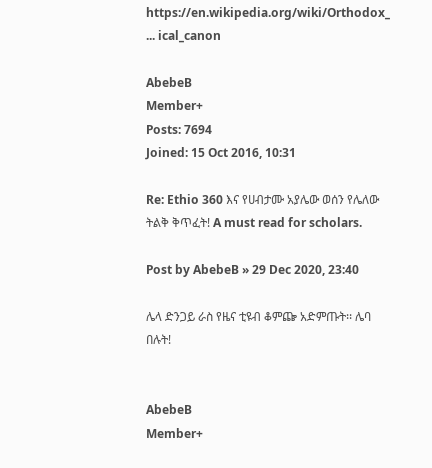https://en.wikipedia.org/wiki/Orthodox_ ... ical_canon

AbebeB
Member+
Posts: 7694
Joined: 15 Oct 2016, 10:31

Re: Ethio 360 እና የሀብታሙ አያሌው ወሰን የሌለው ትልቅ ቅጥፈት! A must read for scholars.

Post by AbebeB » 29 Dec 2020, 23:40

ሌላ ድንጋይ ራስ የዜና ቲዩብ ቆምጬ አድምጡት፡፡ ሌባ በሉት!


AbebeB
Member+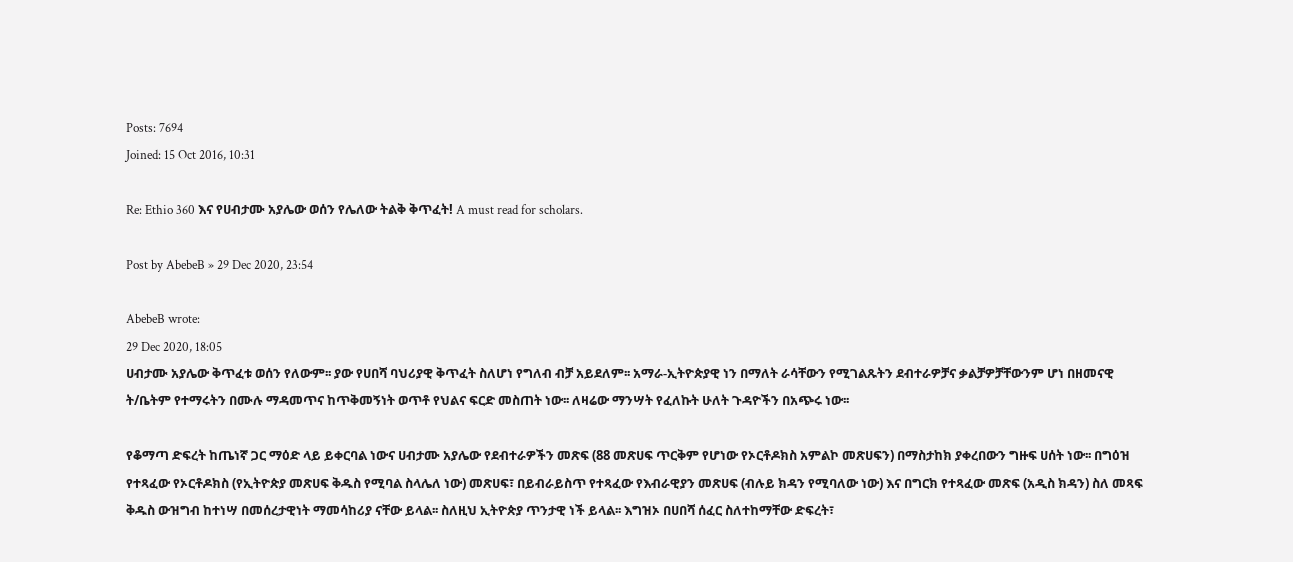Posts: 7694
Joined: 15 Oct 2016, 10:31

Re: Ethio 360 እና የሀብታሙ አያሌው ወሰን የሌለው ትልቅ ቅጥፈት! A must read for scholars.

Post by AbebeB » 29 Dec 2020, 23:54

AbebeB wrote:
29 Dec 2020, 18:05
ሀብታሙ አያሌው ቅጥፈቱ ወሰን የለውም፡፡ ያው የሀበሻ ባህሪያዊ ቅጥፈት ስለሆነ የግለብ ብቻ አይደለም፡፡ አማራ-ኢትዮጵያዊ ነን በማለት ራሳቸውን የሚገልጹትን ደብተራዎቻና ቃልቻዎቻቸውንም ሆነ በዘመናዊ ት/ቤትም የተማሩትን በሙሉ ማዳመጥና ከጥቅመኝነት ወጥቶ የህልና ፍርድ መስጠት ነው፡፡ ለዛሬው ማንሣት የፈለኩት ሁለት ጉዳዮችን በአጭሩ ነው፡፡

የቆማጣ ድፍረት ከጤነኛ ጋር ማዕድ ላይ ይቀርባል ነውና ሀብታሙ አያሌው የደብተራዎችን መጽፍ (88 መጽሀፍ ጥርቅም የሆነው የኦርቶዶክስ አምልኮ መጽሀፍን) በማስታከክ ያቀረበውን ግዙፍ ሀሰት ነው፡፡ በግዕዝ የተጻፈው የኦርቶዶክስ (የኢትዮጵያ መጽሀፍ ቅዱስ የሚባል ስላሌለ ነው) መጽሀፍ፣ በይብራይስጥ የተጻፈው የእብራዊያን መጽሀፍ (ብሉይ ክዳን የሚባለው ነው) እና በግርክ የተጻፈው መጽፍ (አዲስ ክዳን) ስለ መጻፍ ቅዱስ ውዝግብ ከተነሣ በመሰረታዊነት ማመሳከሪያ ናቸው ይላል፡፡ ስለዚህ ኢትዮጵያ ጥንታዊ ነች ይላል፡፡ እግዝኦ በሀበሻ ሰፈር ስለተከማቸው ድፍረት፣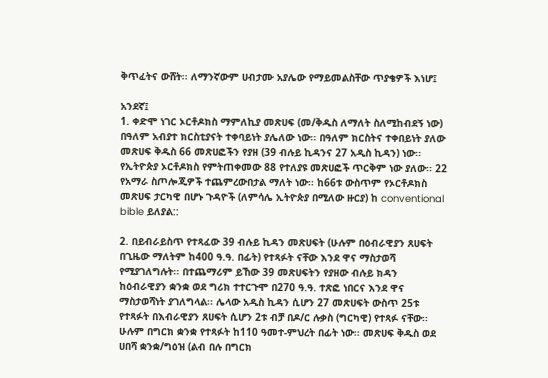ቅጥፈትና ውሸት፡፡ ለማንኛውም ሀብታሙ አያሌው የማይመልስቸው ጥያቄዎች እነሆ፤

አንደኛ፤
1. ቀድሞ ነገር ኦርቶዶክስ ማምለኪያ መጽሀፍ (መ/ቅዱስ ለማለት ስለሚከብደኝ ነው) በዓለም አብያተ ክርስቲያናት ተቀባይነት ያሌለው ነው፡፡ በዓለም ክርስትና ተቀበይነት ያለው መጽሀፍ ቅዱስ 66 መጽሀፎችን የያዘ (39 ብሉይ ኪዳንና 27 አዲስ ኪዳን) ነው፡፡ የኢትዮጵያ ኦርቶዶክስ የምትጠቀመው 88 የተለያዩ መጽሀፎች ጥርቅም ነው ያለው፡፡ 22 የአማራ ስጦሎጂዎች ተጨምረውበታል ማለት ነው፡፡ ከ66ቱ ውስጥም የኦርቶዶክስ መጽሀፍ ታርካዊ በሆኑ ጉዳዮች (ለምሳሌ ኢትዮጵያ በሚለው ዙርያ) ከ conventional bible ይለያል::

2. በይብራይስጥ የተጻፈው 39 ብሉይ ኪዳን መጽሀፍት (ሁሉም በዕብራዊያን ጸሀፍት በጊዜው ማለትም ከ400 ዓ.ዓ. በፊት) የተጻፉት ናቸው እንደ ዋና ማስታወሻ የሚያገለግሉት፡፡ በተጨማሪም ይኸው 39 መጽሀፍትን የያዘው ብሉይ ክዳን ከዕብራዊያን ቋንቋ ወደ ግሪክ ተተርጉሞ በ270 ዓ.ዓ. ተጽፎ ነበርና እንደ ዋና ማስታወሻነት ያገለግላል፡፡ ሌላው አዲስ ኪዳን ሲሆን 27 መጽሀፍት ውስጥ 25ቱ የተጻፉት በእብራዊያን ጸሀፍት ሲሆን 2ቱ ብቻ በዶ/ር ሉቃስ (ግርካዊ) የተጻፉ ናቸው፡፡ ሁሉም በግርክ ቋንቋ የተጻፉት ከ110 ዓመተ-ምህረት በፊት ነው፡፡ መጽሀፍ ቅዱስ ወደ ሀበሻ ቋንቋ/ግዕዝ (ልብ በሉ በግርክ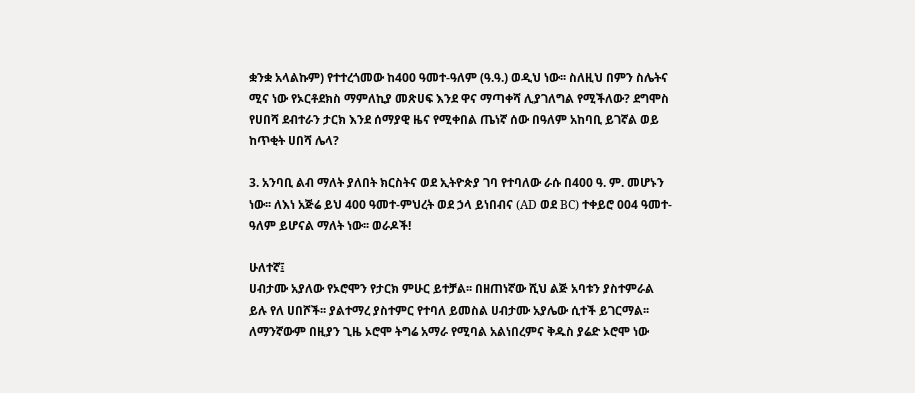ቋንቋ አላልኩም) የተተረጎመው ከ400 ዓመተ-ዓለም (ዓ.ዓ.) ወዲህ ነው፡፡ ስለዚህ በምን ስሌትና ሚና ነው የኦርቶደክስ ማምለኪያ መጽሀፍ እንደ ዋና ማጣቀሻ ሊያገለግል የሚችለው? ደግሞስ የሀበሻ ደብተራን ታርክ እንደ ሰማያዊ ዜና የሚቀበል ጤነኛ ሰው በዓለም አከባቢ ይገኛል ወይ ከጥቂት ሀበሻ ሌላ?

3. አንባቢ ልብ ማለት ያለበት ክርስትና ወደ ኢትዮጵያ ገባ የተባለው ራሱ በ400 ዓ. ም. መሆኑን ነው፡፡ ለእነ አጅሬ ይህ 400 ዓመተ-ምህረት ወደ ኃላ ይነበብና (AD ወደ BC) ተቀይሮ 004 ዓመተ- ዓለም ይሆናል ማለት ነው፡፡ ወራዶች!

ሁለተኛ፤
ሀብታሙ አያለው የኦሮሞን የታርክ ምሁር ይተቻል፡፡ በዘጠነኛው ሺህ ልጅ አባቱን ያስተምራል ይሉ የለ ሀበሾች፡፡ ያልተማረ ያስተምር የተባለ ይመስል ሀብታሙ አያሌው ሲተች ይገርማል፡፡ ለማንኛውም በዚያን ጊዜ ኦሮሞ ትግሬ አማራ የሚባል አልነበረምና ቅዱስ ያሬድ ኦሮሞ ነው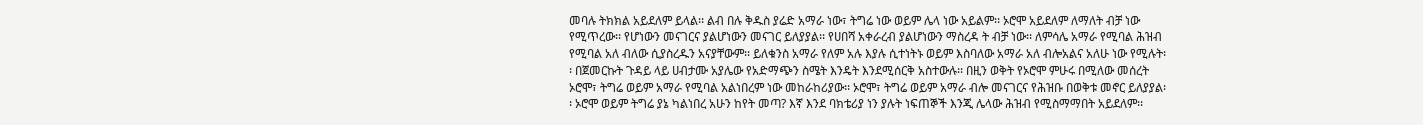መባሉ ትክክል አይደለም ይላል፡፡ ልብ በሉ ቅዱስ ያሬድ አማራ ነው፣ ትግሬ ነው ወይም ሌላ ነው አይልም፡፡ ኦሮሞ አይደለም ለማለት ብቻ ነው የሚጥረው፡፡ የሆነውን መናገርና ያልሆነውን መናገር ይለያያል፡፡ የሀበሻ አቀራረብ ያልሆነውን ማስረዳ ት ብቻ ነው፡፡ ለምሳሌ አማራ የሚባል ሕዝብ የሚባል አለ ብለው ሲያስረዱን አናያቸውም፡፡ ይለቁንስ አማራ የለም አሉ እያሉ ሲተነትኑ ወይም እስባለው አማራ አለ ብሎአልና አለሁ ነው የሚሉት፡፡ በጀመርኩት ጉዳይ ላይ ሀብታሙ አያሌው የአድማጭን ስሜት እንዴት እንደሚሰርቅ አስተውሉ፡፡ በዚን ወቅት የኦሮሞ ምሁሩ በሚለው መሰረት ኦሮሞ፣ ትግሬ ወይም አማራ የሚባል አልነበረም ነው መከራከሪያው፡፡ ኦሮሞ፣ ትግሬ ወይም አማራ ብሎ መናገርና የሕዝቡ በወቅቱ መኖር ይለያያል፡፡ ኦሮሞ ወይም ትግሬ ያኔ ካልነበረ አሁን ከየት መጣ? እኛ እንደ ባክቴሪያ ነን ያሉት ነፍጠኞች እንጂ ሌላው ሕዝብ የሚስማማበት አይደለም፡፡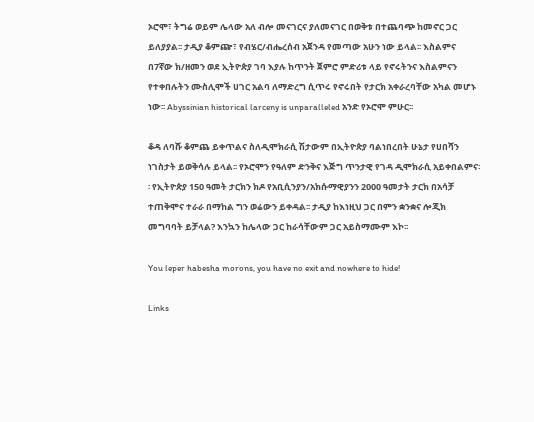ኦሮሞ፣ ትግሬ ወይም ሌላው አለ ብሎ መናገርና ያለመናገር በወቅቱ በተጨባጭ ከመኖር ጋር ይለያያል፡፡ ታዲያ ቆምጬ፣ የብሄር/ብሔረሰብ አጀንዳ የመጣው አሁን ነው ይላል፡፡ እስልምና በ7ኛው ክ/ዘመን ወደ ኢትዮጵያ ገባ እያሉ ከጥንት ጀምሮ ምድሪቱ ላይ የኖሩትንና እስልምናን የተቀበሉትን ሙስሊሞች ሀገር አልባ ለማድረግ ሲጥሩ የኖሩበት የታርክ አቀራረባቸው አካል መሆኑ ነው፡፡ Abyssinian historical larceny is unparalleled አንድ የኦሮሞ ምሁር፡፡

ቆዳ ለባሹ ቆምጨ ይቀጥልና ስለዲሞክራሲ ሽታውም በኢትዮጵያ ባልነበረበት ሁኔታ የሀበሻን ነገስታት ይወቅሳሉ ይላል፡፡ የኦሮሞን የዓለም ድንቅና እጅግ ጥንታዊ የገዳ ዲሞክራሲ አይቀበልምና፡፡ የኢትዮጵያ 150 ዓመት ታርክን ክዶ የአቢሲንያን/አክሱማዊያንን 2000 ዓመታት ታርክ በአሳቻ ተጠቅሞና ተራራ በማከል ግን ወሬውን ይቀዳል፡፡ ታዲያ ከእነዚህ ጋር በምን ቋንቋና ሎጂክ መግባባት ይቻላል? እንኳን ከሌላው ጋር ከራሳቸውም ጋር አይስማሙም እኮ፡፡

You leper habesha morons, you have no exit and nowhere to hide!

Links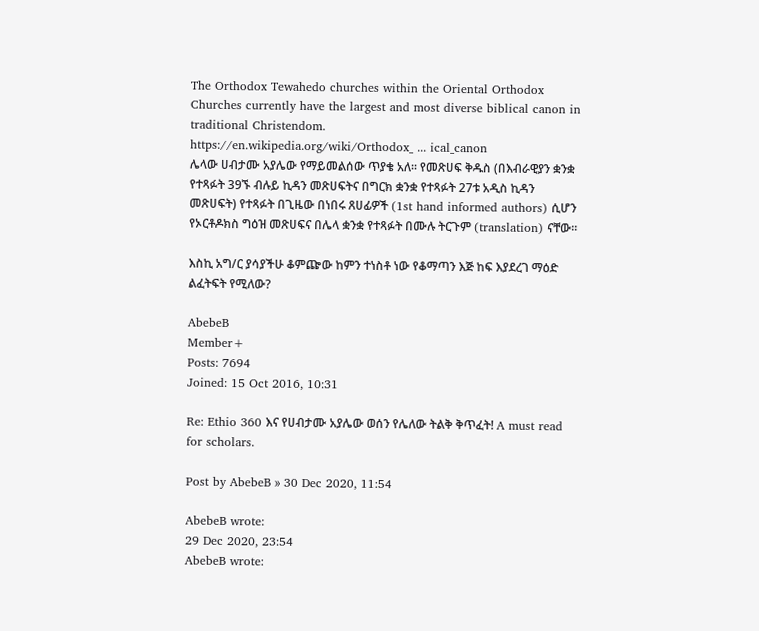The Orthodox Tewahedo churches within the Oriental Orthodox Churches currently have the largest and most diverse biblical canon in traditional Christendom.
https://en.wikipedia.org/wiki/Orthodox_ ... ical_canon
ሌላው ሀብታሙ አያሌው የማይመልሰው ጥያቄ አለ፡፡ የመጽሀፍ ቅዱስ (በእብራዊያን ቋንቋ የተጻፉት 39ኙ ብሉይ ኪዳን መጽሀፍትና በግርክ ቋንቋ የተጻፉት 27ቱ አዲስ ኪዳን መጽሀፍት) የተጻፉት በጊዜው በነበሩ ጸሀፊዎች (1st hand informed authors) ሲሆን የኦርቶዶክስ ግዕዝ መጽሀፍና በሌላ ቋንቋ የተጻፉት በሙሉ ትርጉም (translation) ናቸው፡፡

እስኪ አግ/ር ያሳያችሁ ቆምጬው ከምን ተነስቶ ነው የቆማጣን እጅ ከፍ እያደረገ ማዕድ ልፈትፍት የሚለው?

AbebeB
Member+
Posts: 7694
Joined: 15 Oct 2016, 10:31

Re: Ethio 360 እና የሀብታሙ አያሌው ወሰን የሌለው ትልቅ ቅጥፈት! A must read for scholars.

Post by AbebeB » 30 Dec 2020, 11:54

AbebeB wrote:
29 Dec 2020, 23:54
AbebeB wrote: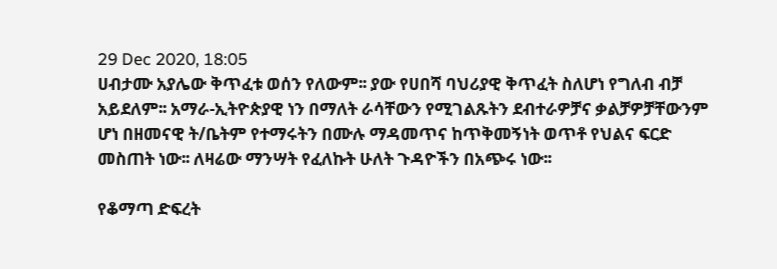29 Dec 2020, 18:05
ሀብታሙ አያሌው ቅጥፈቱ ወሰን የለውም፡፡ ያው የሀበሻ ባህሪያዊ ቅጥፈት ስለሆነ የግለብ ብቻ አይደለም፡፡ አማራ-ኢትዮጵያዊ ነን በማለት ራሳቸውን የሚገልጹትን ደብተራዎቻና ቃልቻዎቻቸውንም ሆነ በዘመናዊ ት/ቤትም የተማሩትን በሙሉ ማዳመጥና ከጥቅመኝነት ወጥቶ የህልና ፍርድ መስጠት ነው፡፡ ለዛሬው ማንሣት የፈለኩት ሁለት ጉዳዮችን በአጭሩ ነው፡፡

የቆማጣ ድፍረት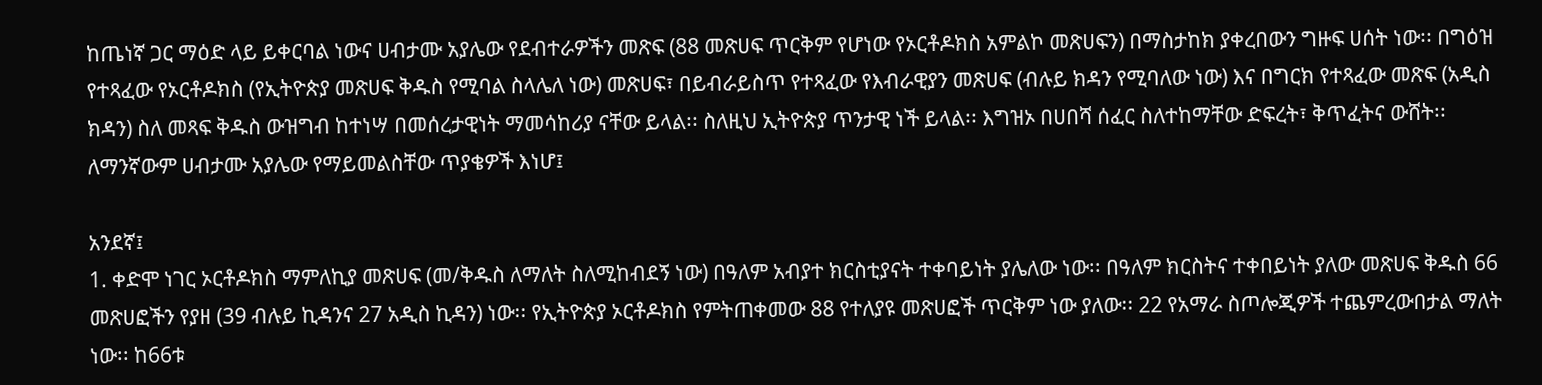ከጤነኛ ጋር ማዕድ ላይ ይቀርባል ነውና ሀብታሙ አያሌው የደብተራዎችን መጽፍ (88 መጽሀፍ ጥርቅም የሆነው የኦርቶዶክስ አምልኮ መጽሀፍን) በማስታከክ ያቀረበውን ግዙፍ ሀሰት ነው፡፡ በግዕዝ የተጻፈው የኦርቶዶክስ (የኢትዮጵያ መጽሀፍ ቅዱስ የሚባል ስላሌለ ነው) መጽሀፍ፣ በይብራይስጥ የተጻፈው የእብራዊያን መጽሀፍ (ብሉይ ክዳን የሚባለው ነው) እና በግርክ የተጻፈው መጽፍ (አዲስ ክዳን) ስለ መጻፍ ቅዱስ ውዝግብ ከተነሣ በመሰረታዊነት ማመሳከሪያ ናቸው ይላል፡፡ ስለዚህ ኢትዮጵያ ጥንታዊ ነች ይላል፡፡ እግዝኦ በሀበሻ ሰፈር ስለተከማቸው ድፍረት፣ ቅጥፈትና ውሸት፡፡ ለማንኛውም ሀብታሙ አያሌው የማይመልስቸው ጥያቄዎች እነሆ፤

አንደኛ፤
1. ቀድሞ ነገር ኦርቶዶክስ ማምለኪያ መጽሀፍ (መ/ቅዱስ ለማለት ስለሚከብደኝ ነው) በዓለም አብያተ ክርስቲያናት ተቀባይነት ያሌለው ነው፡፡ በዓለም ክርስትና ተቀበይነት ያለው መጽሀፍ ቅዱስ 66 መጽሀፎችን የያዘ (39 ብሉይ ኪዳንና 27 አዲስ ኪዳን) ነው፡፡ የኢትዮጵያ ኦርቶዶክስ የምትጠቀመው 88 የተለያዩ መጽሀፎች ጥርቅም ነው ያለው፡፡ 22 የአማራ ስጦሎጂዎች ተጨምረውበታል ማለት ነው፡፡ ከ66ቱ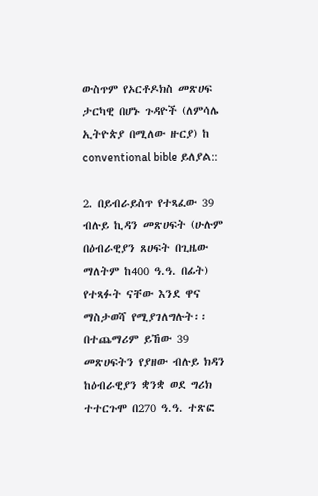ውስጥም የኦርቶዶክስ መጽሀፍ ታርካዊ በሆኑ ጉዳዮች (ለምሳሌ ኢትዮጵያ በሚለው ዙርያ) ከ conventional bible ይለያል::

2. በይብራይስጥ የተጻፈው 39 ብሉይ ኪዳን መጽሀፍት (ሁሉም በዕብራዊያን ጸሀፍት በጊዜው ማለትም ከ400 ዓ.ዓ. በፊት) የተጻፉት ናቸው እንደ ዋና ማስታወሻ የሚያገለግሉት፡፡ በተጨማሪም ይኸው 39 መጽሀፍትን የያዘው ብሉይ ክዳን ከዕብራዊያን ቋንቋ ወደ ግሪክ ተተርጉሞ በ270 ዓ.ዓ. ተጽፎ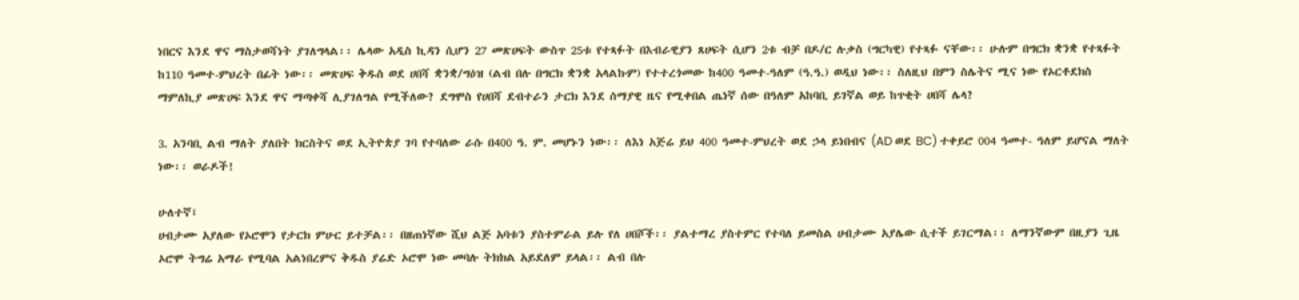ነበርና እንደ ዋና ማስታወሻነት ያገለግላል፡፡ ሌላው አዲስ ኪዳን ሲሆን 27 መጽሀፍት ውስጥ 25ቱ የተጻፉት በእብራዊያን ጸሀፍት ሲሆን 2ቱ ብቻ በዶ/ር ሉቃስ (ግርካዊ) የተጻፉ ናቸው፡፡ ሁሉም በግርክ ቋንቋ የተጻፉት ከ110 ዓመተ-ምህረት በፊት ነው፡፡ መጽሀፍ ቅዱስ ወደ ሀበሻ ቋንቋ/ግዕዝ (ልብ በሉ በግርክ ቋንቋ አላልኩም) የተተረጎመው ከ400 ዓመተ-ዓለም (ዓ.ዓ.) ወዲህ ነው፡፡ ስለዚህ በምን ስሌትና ሚና ነው የኦርቶደክስ ማምለኪያ መጽሀፍ እንደ ዋና ማጣቀሻ ሊያገለግል የሚችለው? ደግሞስ የሀበሻ ደብተራን ታርክ እንደ ሰማያዊ ዜና የሚቀበል ጤነኛ ሰው በዓለም አከባቢ ይገኛል ወይ ከጥቂት ሀበሻ ሌላ?

3. አንባቢ ልብ ማለት ያለበት ክርስትና ወደ ኢትዮጵያ ገባ የተባለው ራሱ በ400 ዓ. ም. መሆኑን ነው፡፡ ለእነ አጅሬ ይህ 400 ዓመተ-ምህረት ወደ ኃላ ይነበብና (AD ወደ BC) ተቀይሮ 004 ዓመተ- ዓለም ይሆናል ማለት ነው፡፡ ወራዶች!

ሁለተኛ፤
ሀብታሙ አያለው የኦሮሞን የታርክ ምሁር ይተቻል፡፡ በዘጠነኛው ሺህ ልጅ አባቱን ያስተምራል ይሉ የለ ሀበሾች፡፡ ያልተማረ ያስተምር የተባለ ይመስል ሀብታሙ አያሌው ሲተች ይገርማል፡፡ ለማንኛውም በዚያን ጊዜ ኦሮሞ ትግሬ አማራ የሚባል አልነበረምና ቅዱስ ያሬድ ኦሮሞ ነው መባሉ ትክክል አይደለም ይላል፡፡ ልብ በሉ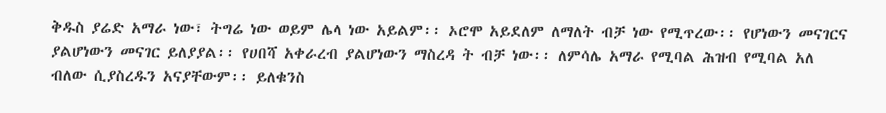ቅዱስ ያሬድ አማራ ነው፣ ትግሬ ነው ወይም ሌላ ነው አይልም፡፡ ኦሮሞ አይደለም ለማለት ብቻ ነው የሚጥረው፡፡ የሆነውን መናገርና ያልሆነውን መናገር ይለያያል፡፡ የሀበሻ አቀራረብ ያልሆነውን ማስረዳ ት ብቻ ነው፡፡ ለምሳሌ አማራ የሚባል ሕዝብ የሚባል አለ ብለው ሲያስረዱን አናያቸውም፡፡ ይለቁንስ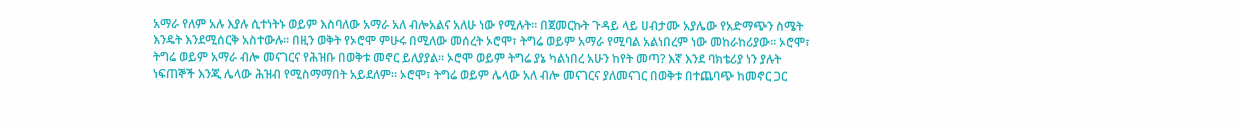አማራ የለም አሉ እያሉ ሲተነትኑ ወይም እስባለው አማራ አለ ብሎአልና አለሁ ነው የሚሉት፡፡ በጀመርኩት ጉዳይ ላይ ሀብታሙ አያሌው የአድማጭን ስሜት እንዴት እንደሚሰርቅ አስተውሉ፡፡ በዚን ወቅት የኦሮሞ ምሁሩ በሚለው መሰረት ኦሮሞ፣ ትግሬ ወይም አማራ የሚባል አልነበረም ነው መከራከሪያው፡፡ ኦሮሞ፣ ትግሬ ወይም አማራ ብሎ መናገርና የሕዝቡ በወቅቱ መኖር ይለያያል፡፡ ኦሮሞ ወይም ትግሬ ያኔ ካልነበረ አሁን ከየት መጣ? እኛ እንደ ባክቴሪያ ነን ያሉት ነፍጠኞች እንጂ ሌላው ሕዝብ የሚስማማበት አይደለም፡፡ ኦሮሞ፣ ትግሬ ወይም ሌላው አለ ብሎ መናገርና ያለመናገር በወቅቱ በተጨባጭ ከመኖር ጋር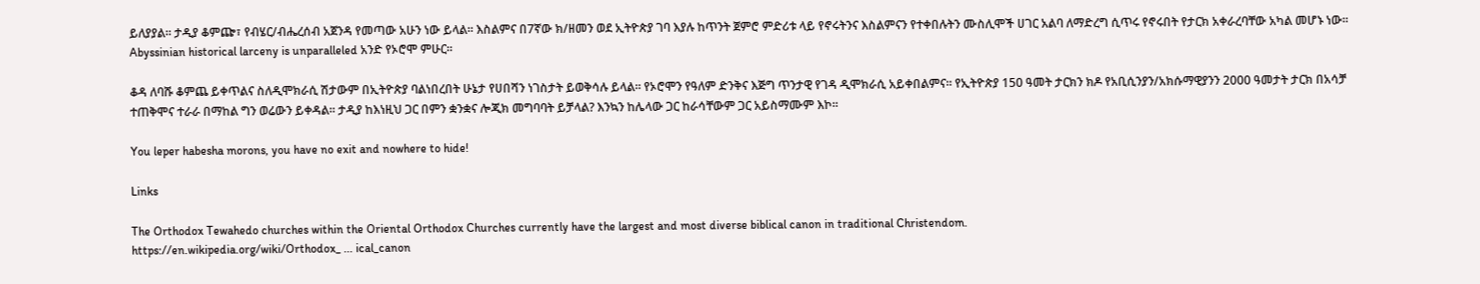ይለያያል፡፡ ታዲያ ቆምጬ፣ የብሄር/ብሔረሰብ አጀንዳ የመጣው አሁን ነው ይላል፡፡ እስልምና በ7ኛው ክ/ዘመን ወደ ኢትዮጵያ ገባ እያሉ ከጥንት ጀምሮ ምድሪቱ ላይ የኖሩትንና እስልምናን የተቀበሉትን ሙስሊሞች ሀገር አልባ ለማድረግ ሲጥሩ የኖሩበት የታርክ አቀራረባቸው አካል መሆኑ ነው፡፡ Abyssinian historical larceny is unparalleled አንድ የኦሮሞ ምሁር፡፡

ቆዳ ለባሹ ቆምጨ ይቀጥልና ስለዲሞክራሲ ሽታውም በኢትዮጵያ ባልነበረበት ሁኔታ የሀበሻን ነገስታት ይወቅሳሉ ይላል፡፡ የኦሮሞን የዓለም ድንቅና እጅግ ጥንታዊ የገዳ ዲሞክራሲ አይቀበልምና፡፡ የኢትዮጵያ 150 ዓመት ታርክን ክዶ የአቢሲንያን/አክሱማዊያንን 2000 ዓመታት ታርክ በአሳቻ ተጠቅሞና ተራራ በማከል ግን ወሬውን ይቀዳል፡፡ ታዲያ ከእነዚህ ጋር በምን ቋንቋና ሎጂክ መግባባት ይቻላል? እንኳን ከሌላው ጋር ከራሳቸውም ጋር አይስማሙም እኮ፡፡

You leper habesha morons, you have no exit and nowhere to hide!

Links

The Orthodox Tewahedo churches within the Oriental Orthodox Churches currently have the largest and most diverse biblical canon in traditional Christendom.
https://en.wikipedia.org/wiki/Orthodox_ ... ical_canon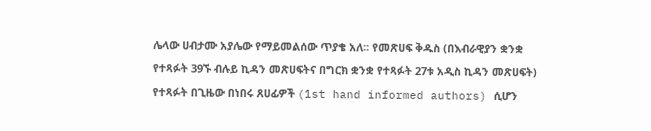ሌላው ሀብታሙ አያሌው የማይመልሰው ጥያቄ አለ፡፡ የመጽሀፍ ቅዱስ (በእብራዊያን ቋንቋ የተጻፉት 39ኙ ብሉይ ኪዳን መጽሀፍትና በግርክ ቋንቋ የተጻፉት 27ቱ አዲስ ኪዳን መጽሀፍት) የተጻፉት በጊዜው በነበሩ ጸሀፊዎች (1st hand informed authors) ሲሆን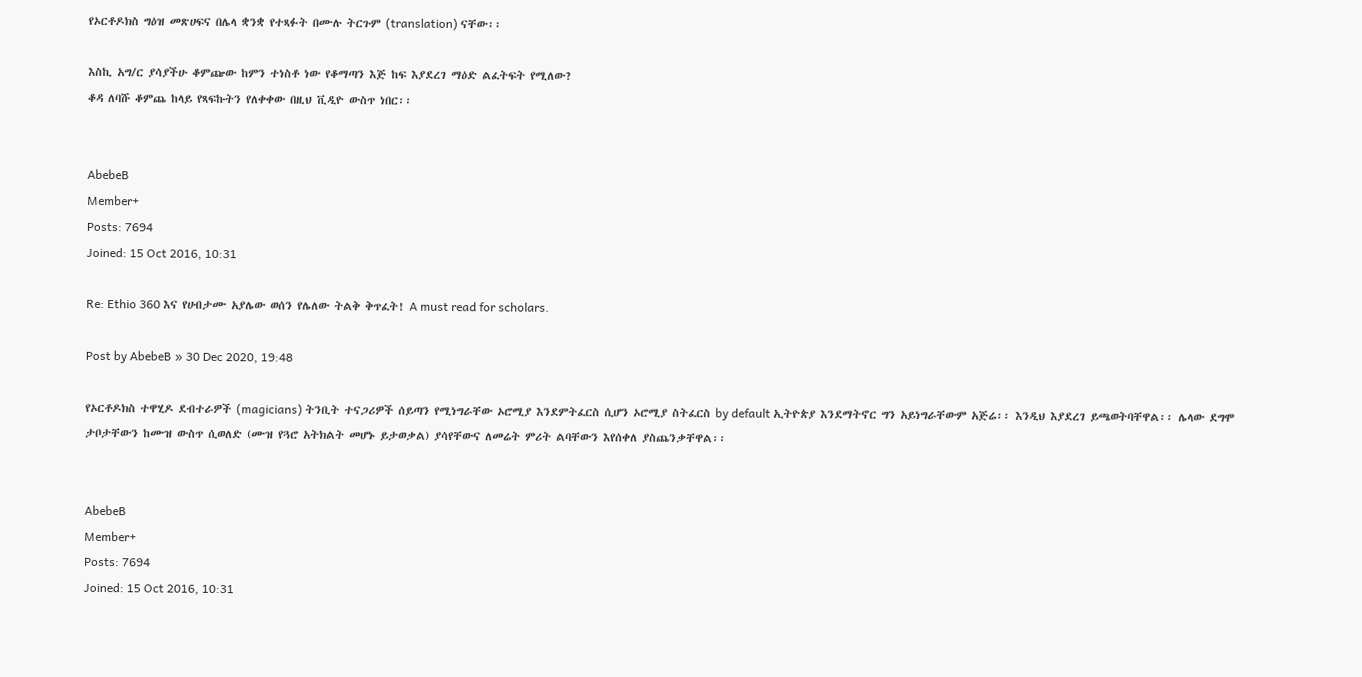የኦርቶዶክስ ግዕዝ መጽሀፍና በሌላ ቋንቋ የተጻፉት በሙሉ ትርጉም (translation) ናቸው፡፡

እስኪ አግ/ር ያሳያችሁ ቆምጬው ከምን ተነስቶ ነው የቆማጣን እጅ ከፍ እያደረገ ማዕድ ልፈትፍት የሚለው?
ቆዳ ለባሹ ቆምጨ ከላይ የጻፍኩትን የለቀቀው በዚህ ቪዲዮ ውስጥ ነበር፡፡


AbebeB
Member+
Posts: 7694
Joined: 15 Oct 2016, 10:31

Re: Ethio 360 እና የሀብታሙ አያሌው ወሰን የሌለው ትልቅ ቅጥፈት! A must read for scholars.

Post by AbebeB » 30 Dec 2020, 19:48

የኦርቶዶክስ ተዋሂዶ ደብተራዎች (magicians) ትንቢት ተናጋሪዎች ሰይጣን የሚነግራቸው ኦሮሚያ እንደምትፈርስ ሲሆን ኦሮሚያ ስትፈርስ by default ኢትዮጵያ እንደማትኖር ግን አይነግራቸውም አጅሬ፡፡ እንዲህ እያደረገ ይጫወትባቸዋል፡፡ ሌላው ደግሞ ታቦታቸውን ከሙዝ ውስጥ ሲወለድ (ሙዝ የጓሮ አትክልት መሆኑ ይታወቃል) ያሳየቸውና ለመሬት ምሪት ልባቸውን እየሰቀለ ያስጨንቃቸዋል፡፡


AbebeB
Member+
Posts: 7694
Joined: 15 Oct 2016, 10:31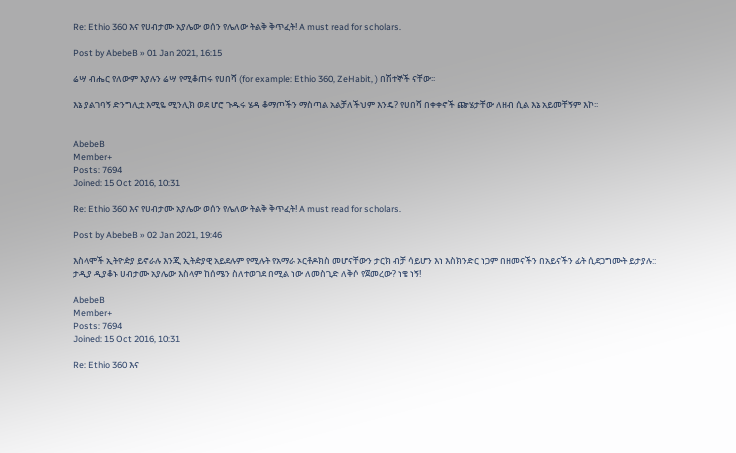Re: Ethio 360 እና የሀብታሙ አያሌው ወሰን የሌለው ትልቅ ቅጥፈት! A must read for scholars.

Post by AbebeB » 01 Jan 2021, 16:15

ሬሣ ብሔር የለውም እያሉን ሬሣ የሚቆጠሩ የሀበሻ (for example: Ethio 360, ZeHabit, ) በሽተኞች ናቸው፡፡

እኔ ያልገባኝ ድንግሊቷ እሚዬ ሚንሊክ ወደ ሆሮ ጉዱሩ ሄዳ ቆማጦችን ማስጣል አልቻለችህም እንዴ? የሀበሻ በቀቀኖች ጬሄታቸው ለዘብ ሲል እኔ አይመቸኝም እኮ፡፡


AbebeB
Member+
Posts: 7694
Joined: 15 Oct 2016, 10:31

Re: Ethio 360 እና የሀብታሙ አያሌው ወሰን የሌለው ትልቅ ቅጥፈት! A must read for scholars.

Post by AbebeB » 02 Jan 2021, 19:46

እስላሞች ኢትዮዽያ ይኖራሉ እንጂ ኢትዽያዊ አይደሉም የሚሉት የአማራ ኦርቶዶክስ መሆናቸውን ታርክ ብቻ ሳይሆን እነ እስክንድር ነጋም በዘመናችን በአይናችን ፊት ሲደጋግሙት ይታያሉ:: ታዲያ ዲያቆኑ ሀብታሙ አያሌው እስላም ከሰሜን ስለተወገደ በሚል ነው ለመስጊድ ለቅሶ የጀመረው? ነቄ ነኝ!

AbebeB
Member+
Posts: 7694
Joined: 15 Oct 2016, 10:31

Re: Ethio 360 እና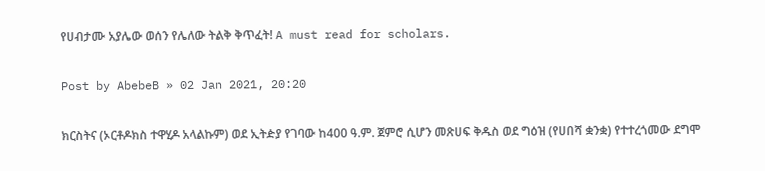የሀብታሙ አያሌው ወሰን የሌለው ትልቅ ቅጥፈት! A must read for scholars.

Post by AbebeB » 02 Jan 2021, 20:20

ክርስትና (ኦርቶዶክስ ተዋሂዶ አላልኩም) ወደ ኢትዽያ የገባው ከ400 ዓ.ም. ጀምሮ ሲሆን መጽሀፍ ቅዱስ ወደ ግዕዝ (የሀበሻ ቋንቋ) የተተረጎመው ደግሞ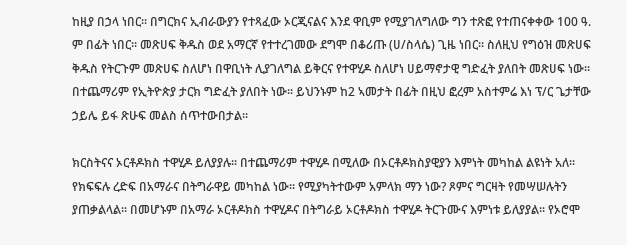ከዚያ በኃላ ነበር፡፡ በግርክና ኢብራውያን የተጻፈው ኦርጂናልና እንደ ዋቢም የሚያገለግለው ግን ተጽፎ የተጠናቀቀው 100 ዓ. ም በፊት ነበር፡፡ መጽሀፍ ቅዱስ ወደ አማርኛ የተተረገመው ደግሞ በቆሪጡ (ሀ/ስላሴ) ጊዜ ነበር፡፡ ስለዚህ የግዕዝ መጽሀፍ ቅዱስ የትርጉም መጽሀፍ ስለሆነ በዋቢነት ሊያገለግል ይቅርና የተዋሂዶ ስለሆነ ሀይማኖታዊ ግድፈት ያለበት መጽሀፍ ነው፡፡ በተጨማሪም የኢትዮጵያ ታርክ ግድፈት ያለበት ነው፡፡ ይህንኑም ከ2 ኣመታት በፊት በዚህ ፎረም አስተምሬ እነ ፕ/ር ጌታቸው ኃይሌ ይፋ ጽሁፍ መልስ ሰጥተውበታል፡፡

ክርስትናና ኦርቶዶክስ ተዋሂዶ ይለያያሉ፡፡ በተጨማሪም ተዋሂዶ በሚለው በኦርቶዶክስያዊያን እምነት መካከል ልዩነት አለ፡፡ የክፍፍሉ ረድፍ በአማራና በትግራዋይ መካከል ነው፡፡ የሚያካትተውም አምላክ ማን ነው? ጾምና ግርዛት የመሣሠሉትን ያጠቃልላል፡፡ በመሆኑም በአማራ ኦርቶዶክስ ተዋሂዶና በትግራይ ኦርቶዶክስ ተዋሂዶ ትርጉሙና እምነቱ ይለያያል፡፡ የኦሮሞ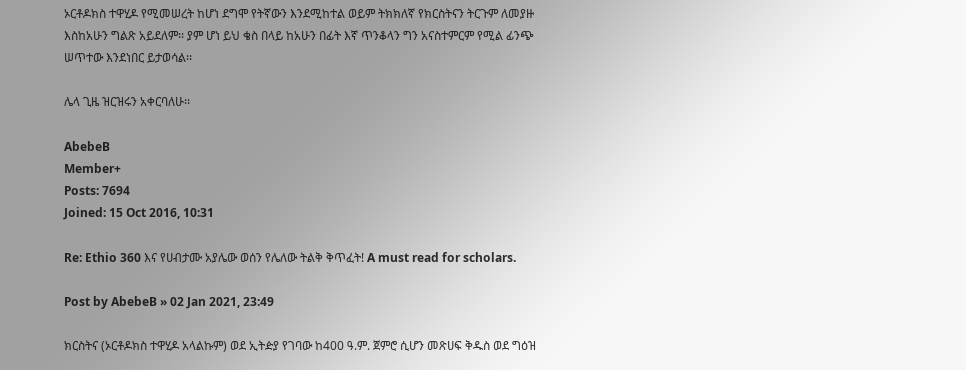ኦርቶዶክስ ተዋሂዶ የሚመሠረት ከሆነ ደግሞ የትኛውን እንደሚከተል ወይም ትክክለኛ የክርስትናን ትርጉም ለመያዙ እስከአሁን ግልጽ አይደለም፡፡ ያም ሆነ ይህ ቄስ በላይ ከአሁን በፊት እኛ ጥንቆላን ግን አናስተምርም የሚል ፊንጭ ሠጥተው እንደነበር ይታወሳል፡፡

ሌላ ጊዜ ዝርዝሩን አቀርባለሁ፡፡

AbebeB
Member+
Posts: 7694
Joined: 15 Oct 2016, 10:31

Re: Ethio 360 እና የሀብታሙ አያሌው ወሰን የሌለው ትልቅ ቅጥፈት! A must read for scholars.

Post by AbebeB » 02 Jan 2021, 23:49

ክርስትና (ኦርቶዶክስ ተዋሂዶ አላልኩም) ወደ ኢትዽያ የገባው ከ400 ዓ.ም. ጀምሮ ሲሆን መጽሀፍ ቅዱስ ወደ ግዕዝ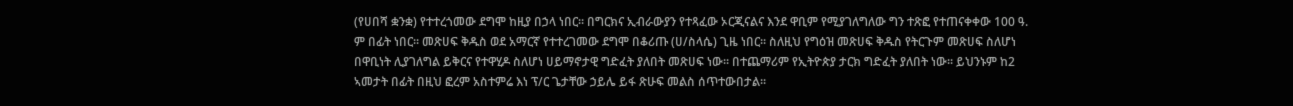(የሀበሻ ቋንቋ) የተተረጎመው ደግሞ ከዚያ በኃላ ነበር፡፡ በግርክና ኢብራውያን የተጻፈው ኦርጂናልና እንደ ዋቢም የሚያገለግለው ግን ተጽፎ የተጠናቀቀው 100 ዓ. ም በፊት ነበር፡፡ መጽሀፍ ቅዱስ ወደ አማርኛ የተተረገመው ደግሞ በቆሪጡ (ሀ/ስላሴ) ጊዜ ነበር፡፡ ስለዚህ የግዕዝ መጽሀፍ ቅዱስ የትርጉም መጽሀፍ ስለሆነ በዋቢነት ሊያገለግል ይቅርና የተዋሂዶ ስለሆነ ሀይማኖታዊ ግድፈት ያለበት መጽሀፍ ነው፡፡ በተጨማሪም የኢትዮጵያ ታርክ ግድፈት ያለበት ነው፡፡ ይህንኑም ከ2 ኣመታት በፊት በዚህ ፎረም አስተምሬ እነ ፕ/ር ጌታቸው ኃይሌ ይፋ ጽሁፍ መልስ ሰጥተውበታል፡፡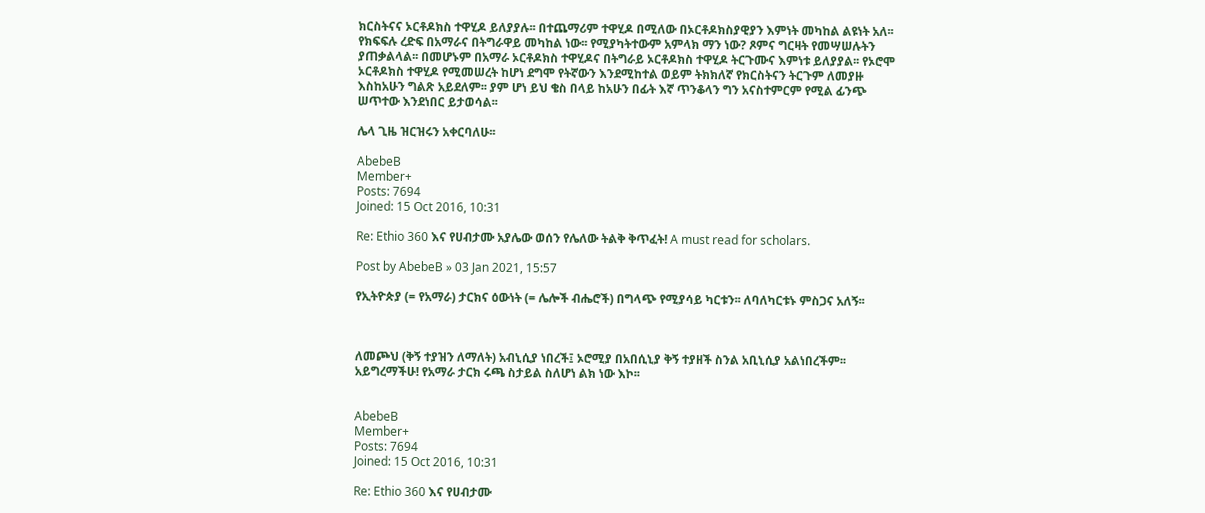ክርስትናና ኦርቶዶክስ ተዋሂዶ ይለያያሉ፡፡ በተጨማሪም ተዋሂዶ በሚለው በኦርቶዶክስያዊያን እምነት መካከል ልዩነት አለ፡፡ የክፍፍሉ ረድፍ በአማራና በትግራዋይ መካከል ነው፡፡ የሚያካትተውም አምላክ ማን ነው? ጾምና ግርዛት የመሣሠሉትን ያጠቃልላል፡፡ በመሆኑም በአማራ ኦርቶዶክስ ተዋሂዶና በትግራይ ኦርቶዶክስ ተዋሂዶ ትርጉሙና እምነቱ ይለያያል፡፡ የኦሮሞ ኦርቶዶክስ ተዋሂዶ የሚመሠረት ከሆነ ደግሞ የትኛውን እንደሚከተል ወይም ትክክለኛ የክርስትናን ትርጉም ለመያዙ እስከአሁን ግልጽ አይደለም፡፡ ያም ሆነ ይህ ቄስ በላይ ከአሁን በፊት እኛ ጥንቆላን ግን አናስተምርም የሚል ፊንጭ ሠጥተው እንደነበር ይታወሳል፡፡

ሌላ ጊዜ ዝርዝሩን አቀርባለሁ፡፡

AbebeB
Member+
Posts: 7694
Joined: 15 Oct 2016, 10:31

Re: Ethio 360 እና የሀብታሙ አያሌው ወሰን የሌለው ትልቅ ቅጥፈት! A must read for scholars.

Post by AbebeB » 03 Jan 2021, 15:57

የኢትዮጵያ (= የአማራ) ታርክና ዕውነት (= ሌሎች ብሔሮች) በግላጭ የሚያሳይ ካርቱን፡፡ ለባለካርቱኑ ምስጋና አለኝ፡፡



ለመጮህ (ቅኝ ተያዝን ለማለት) አብኒሲያ ነበረች፤ ኦሮሚያ በአበሲኒያ ቅኝ ተያዘች ስንል አቢኒሲያ አልነበረችም፡፡ አይግረማችሁ! የአማራ ታርክ ሩጫ ስታይል ስለሆነ ልክ ነው እኮ፡፡


AbebeB
Member+
Posts: 7694
Joined: 15 Oct 2016, 10:31

Re: Ethio 360 እና የሀብታሙ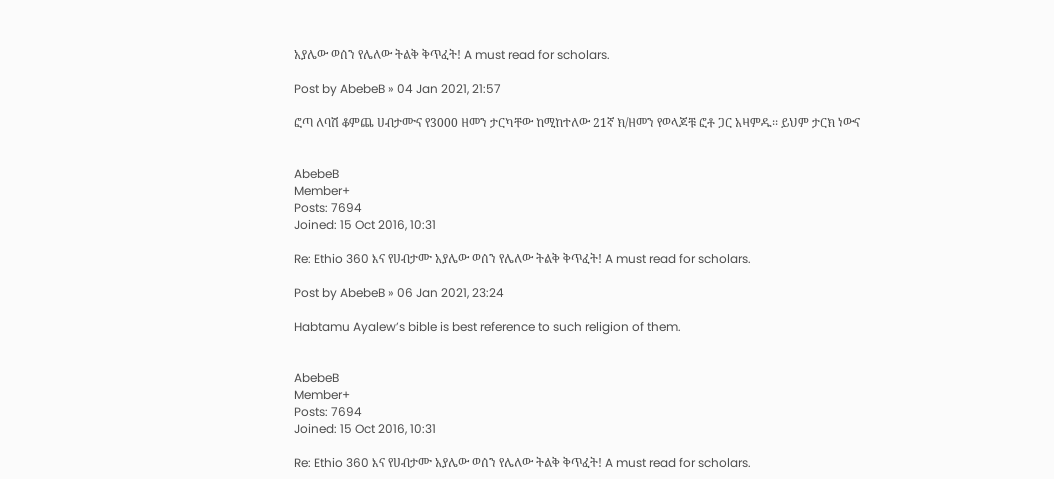አያሌው ወሰን የሌለው ትልቅ ቅጥፈት! A must read for scholars.

Post by AbebeB » 04 Jan 2021, 21:57

ፎጣ ለባሽ ቆምጨ ሀብታሙና የ3000 ዘመን ታርካቸው ከሚከተለው 21ኛ ክ/ዘመን የወላጆቹ ፎቶ ጋር አዛምዱ፡፡ ይህም ታርክ ነውና


AbebeB
Member+
Posts: 7694
Joined: 15 Oct 2016, 10:31

Re: Ethio 360 እና የሀብታሙ አያሌው ወሰን የሌለው ትልቅ ቅጥፈት! A must read for scholars.

Post by AbebeB » 06 Jan 2021, 23:24

Habtamu Ayalew’s bible is best reference to such religion of them.


AbebeB
Member+
Posts: 7694
Joined: 15 Oct 2016, 10:31

Re: Ethio 360 እና የሀብታሙ አያሌው ወሰን የሌለው ትልቅ ቅጥፈት! A must read for scholars.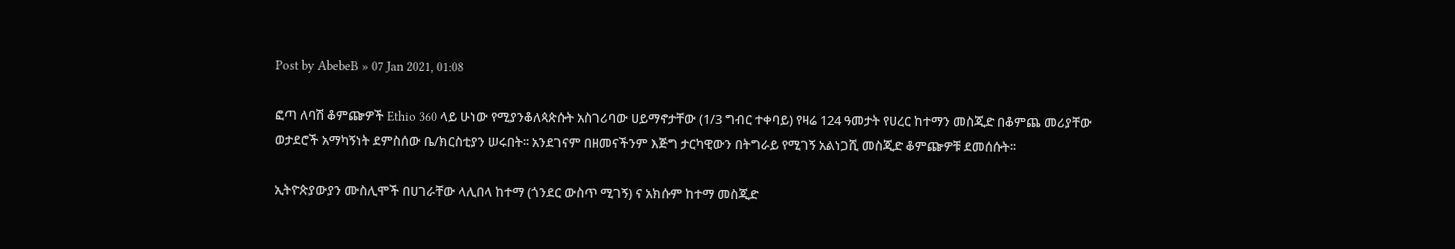Post by AbebeB » 07 Jan 2021, 01:08

ፎጣ ለባሽ ቆምጬዎች Ethio 360 ላይ ሁነው የሚያንቆለጳጵሱት አስገሪባው ሀይማኖታቸው (1/3 ግብር ተቀባይ) የዛሬ 124 ዓመታት የሀረር ከተማን መስጂድ በቆምጨ መሪያቸው ወታደሮች አማካኝነት ደምስሰው ቤ/ክርስቲያን ሠሩበት፡፡ አንደገናም በዘመናችንም እጅግ ታርካዊውን በትግራይ የሚገኝ አልነጋሺ መስጂድ ቆምጬዎቹ ደመሰሱት፡፡

ኢትዮጵያውያን ሙስሊሞች በሀገራቸው ላሊበላ ከተማ (ጎንደር ውስጥ ሚገኝ) ና አክሱም ከተማ መስጂድ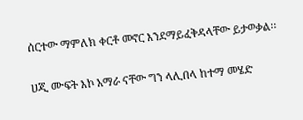ሰርተው ማምለክ ቀርቶ መኖር እንደማይፈቅዳላቸው ይታወቃል፡፡

ሀጂ ሙፍት እኮ አማራ ናቸው ግን ላሊበላ ከተማ መሄድ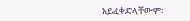አይፈቀድላቸውም፡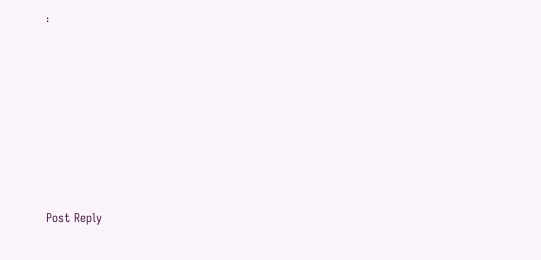፡







Post Reply